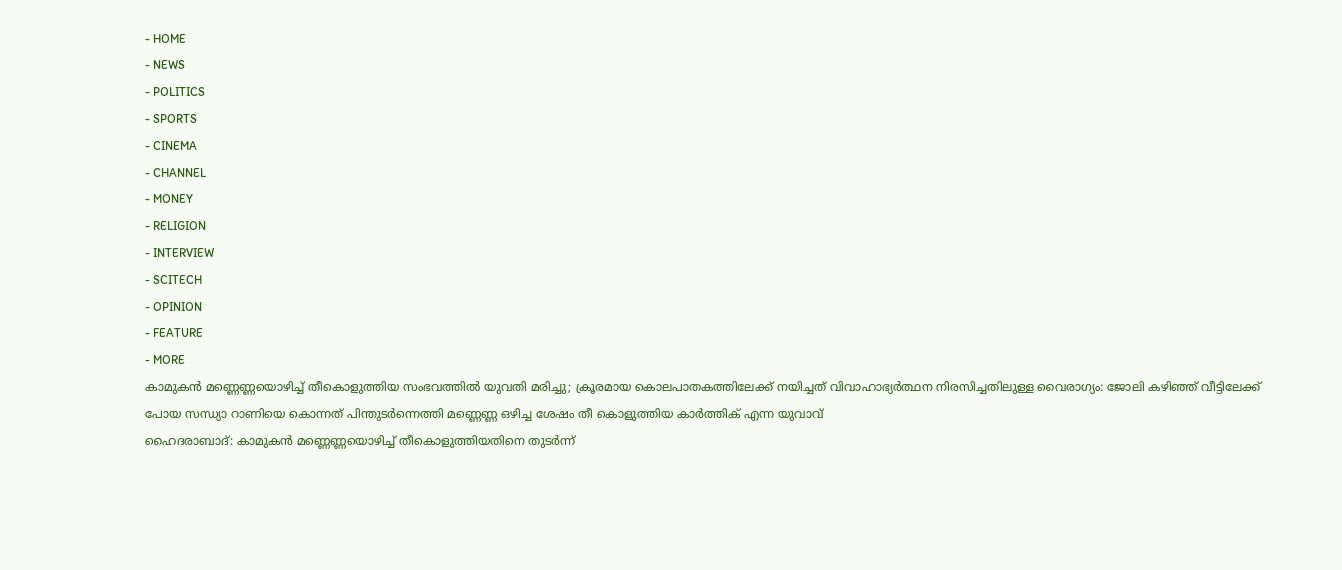- HOME
- NEWS
- POLITICS
- SPORTS
- CINEMA
- CHANNEL
- MONEY
- RELIGION
- INTERVIEW
- SCITECH
- OPINION
- FEATURE
- MORE
കാമുകൻ മണ്ണെണ്ണയൊഴിച്ച് തീകൊളുത്തിയ സംഭവത്തിൽ യുവതി മരിച്ചു; ക്രൂരമായ കൊലപാതകത്തിലേക്ക് നയിച്ചത് വിവാഹാഭ്യർത്ഥന നിരസിച്ചതിലുള്ള വൈരാഗ്യം: ജോലി കഴിഞ്ഞ് വീട്ടിലേക്ക് പോയ സന്ധ്യാ റാണിയെ കൊന്നത് പിന്തുടർന്നെത്തി മണ്ണെണ്ണ ഒഴിച്ച ശേഷം തീ കൊളുത്തിയ കാർത്തിക് എന്ന യുവാവ്
ഹൈദരാബാദ്: കാമുകൻ മണ്ണെണ്ണയൊഴിച്ച് തീകൊളുത്തിയതിനെ തുടർന്ന്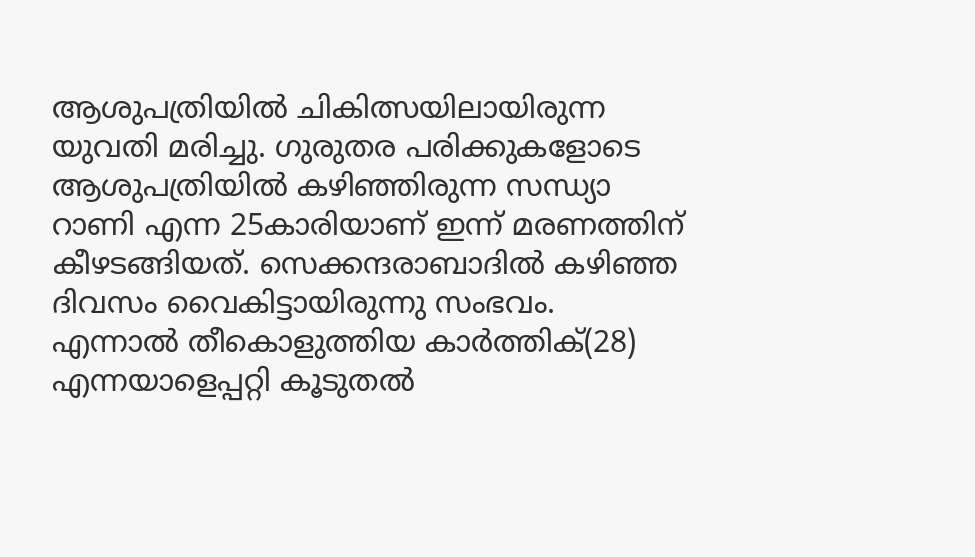ആശുപത്രിയിൽ ചികിത്സയിലായിരുന്ന യുവതി മരിച്ചു. ഗുരുതര പരിക്കുകളോടെ ആശുപത്രിയിൽ കഴിഞ്ഞിരുന്ന സന്ധ്യാ റാണി എന്ന 25കാരിയാണ് ഇന്ന് മരണത്തിന് കീഴടങ്ങിയത്. സെക്കന്ദരാബാദിൽ കഴിഞ്ഞ ദിവസം വൈകിട്ടായിരുന്നു സംഭവം. എന്നാൽ തീകൊളുത്തിയ കാർത്തിക്(28) എന്നയാളെപ്പറ്റി കൂടുതൽ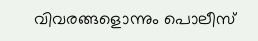വിവരങ്ങളൊന്നും പൊലീസ്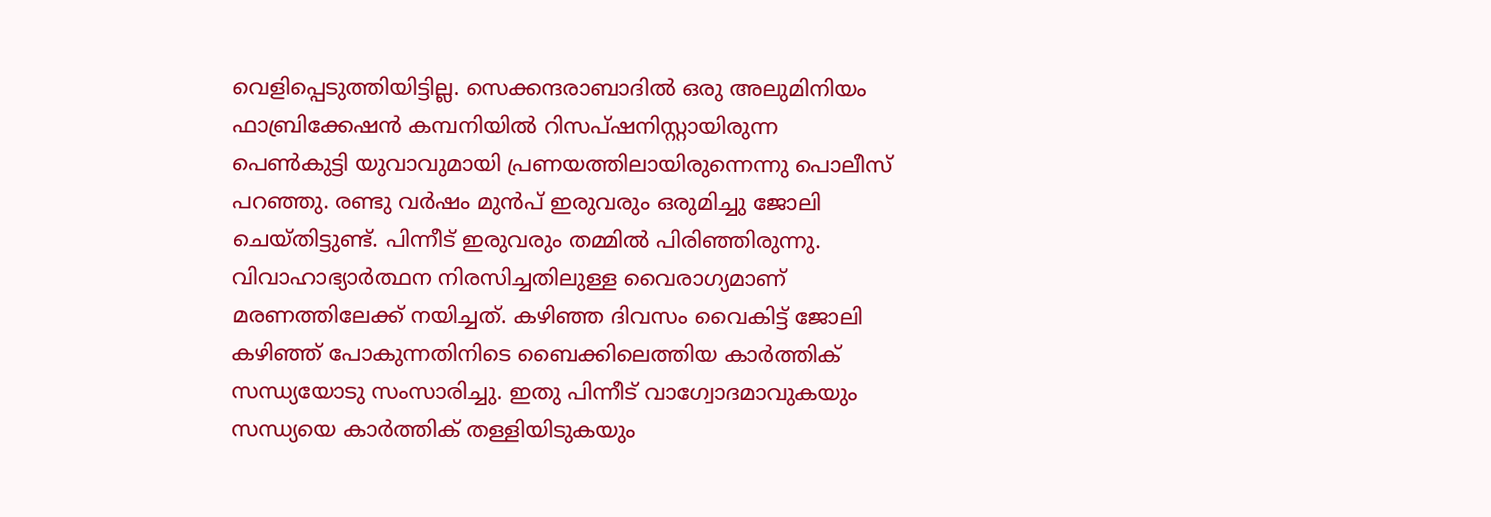വെളിപ്പെടുത്തിയിട്ടില്ല. സെക്കന്ദരാബാദിൽ ഒരു അലുമിനിയം ഫാബ്രിക്കേഷൻ കമ്പനിയിൽ റിസപ്ഷനിസ്റ്റായിരുന്ന പെൺകുട്ടി യുവാവുമായി പ്രണയത്തിലായിരുന്നെന്നു പൊലീസ് പറഞ്ഞു. രണ്ടു വർഷം മുൻപ് ഇരുവരും ഒരുമിച്ചു ജോലി ചെയ്തിട്ടുണ്ട്. പിന്നീട് ഇരുവരും തമ്മിൽ പിരിഞ്ഞിരുന്നു. വിവാഹാഭ്യാർത്ഥന നിരസിച്ചതിലുള്ള വൈരാഗ്യമാണ് മരണത്തിലേക്ക് നയിച്ചത്. കഴിഞ്ഞ ദിവസം വൈകിട്ട് ജോലി കഴിഞ്ഞ് പോകുന്നതിനിടെ ബൈക്കിലെത്തിയ കാർത്തിക് സന്ധ്യയോടു സംസാരിച്ചു. ഇതു പിന്നീട് വാഗ്വോദമാവുകയും സന്ധ്യയെ കാർത്തിക് തള്ളിയിടുകയും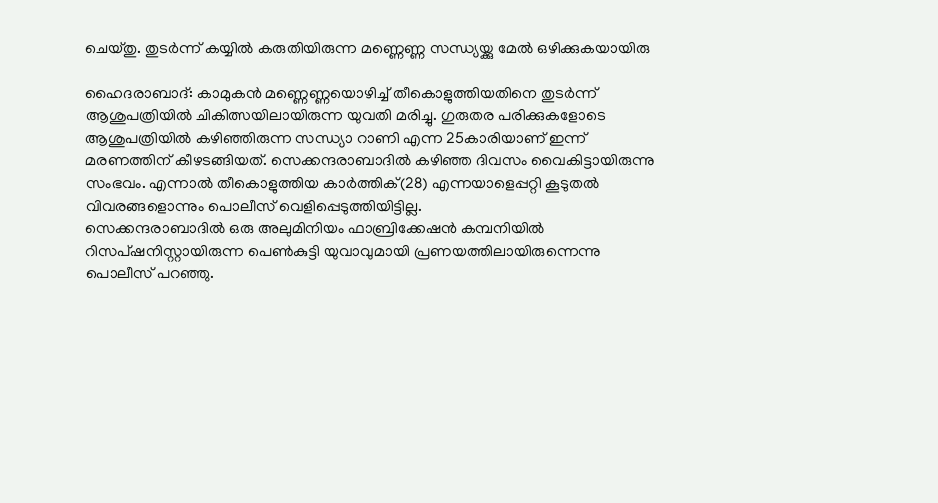ചെയ്തു. തുടർന്ന് കയ്യിൽ കരുതിയിരുന്ന മണ്ണെണ്ണ സന്ധ്യയ്ക്കു മേൽ ഒഴിക്കുകയായിരു

ഹൈദരാബാദ്: കാമുകൻ മണ്ണെണ്ണയൊഴിച്ച് തീകൊളുത്തിയതിനെ തുടർന്ന് ആശുപത്രിയിൽ ചികിത്സയിലായിരുന്ന യുവതി മരിച്ചു. ഗുരുതര പരിക്കുകളോടെ ആശുപത്രിയിൽ കഴിഞ്ഞിരുന്ന സന്ധ്യാ റാണി എന്ന 25കാരിയാണ് ഇന്ന് മരണത്തിന് കീഴടങ്ങിയത്. സെക്കന്ദരാബാദിൽ കഴിഞ്ഞ ദിവസം വൈകിട്ടായിരുന്നു സംഭവം. എന്നാൽ തീകൊളുത്തിയ കാർത്തിക്(28) എന്നയാളെപ്പറ്റി കൂടുതൽ വിവരങ്ങളൊന്നും പൊലീസ് വെളിപ്പെടുത്തിയിട്ടില്ല.
സെക്കന്ദരാബാദിൽ ഒരു അലുമിനിയം ഫാബ്രിക്കേഷൻ കമ്പനിയിൽ റിസപ്ഷനിസ്റ്റായിരുന്ന പെൺകുട്ടി യുവാവുമായി പ്രണയത്തിലായിരുന്നെന്നു പൊലീസ് പറഞ്ഞു.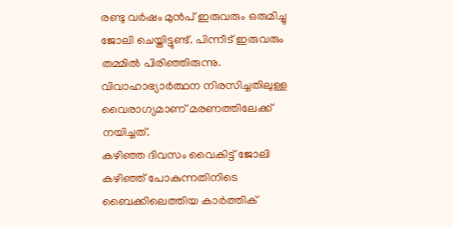രണ്ടു വർഷം മുൻപ് ഇരുവരും ഒരുമിച്ചു ജോലി ചെയ്തിട്ടുണ്ട്. പിന്നീട് ഇരുവരും തമ്മിൽ പിരിഞ്ഞിരുന്നു. വിവാഹാഭ്യാർത്ഥന നിരസിച്ചതിലുള്ള വൈരാഗ്യമാണ് മരണത്തിലേക്ക് നയിച്ചത്.
കഴിഞ്ഞ ദിവസം വൈകിട്ട് ജോലി കഴിഞ്ഞ് പോകുന്നതിനിടെ ബൈക്കിലെത്തിയ കാർത്തിക്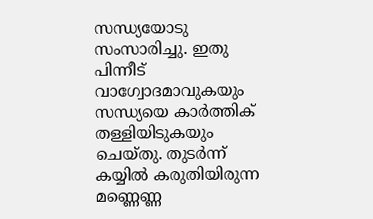സന്ധ്യയോടു സംസാരിച്ചു. ഇതു പിന്നീട് വാഗ്വോദമാവുകയും സന്ധ്യയെ കാർത്തിക് തള്ളിയിടുകയും ചെയ്തു. തുടർന്ന് കയ്യിൽ കരുതിയിരുന്ന മണ്ണെണ്ണ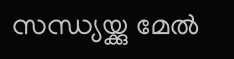സന്ധ്യയ്ക്കു മേൽ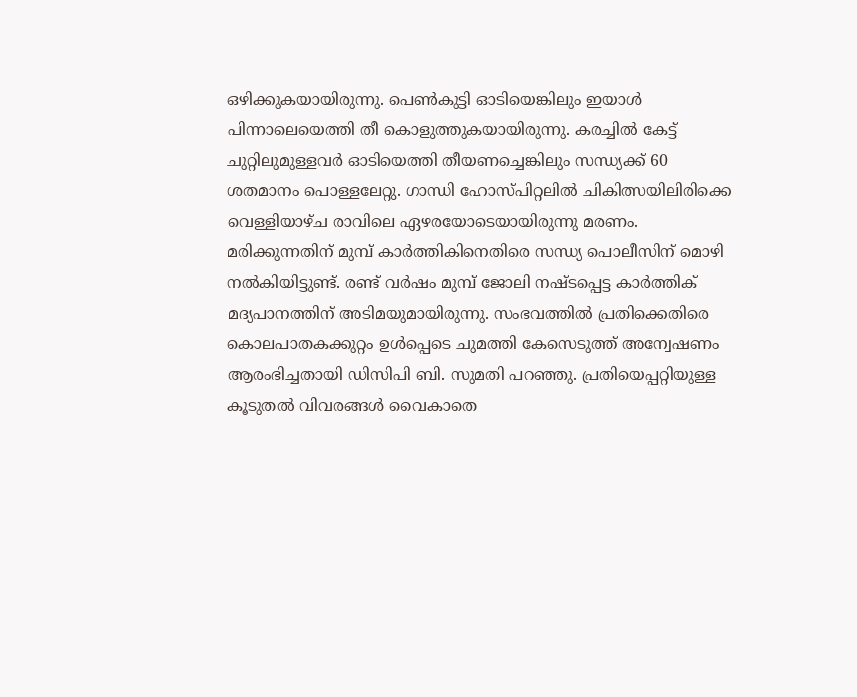ഒഴിക്കുകയായിരുന്നു. പെൺകുട്ടി ഓടിയെങ്കിലും ഇയാൾ പിന്നാലെയെത്തി തീ കൊളുത്തുകയായിരുന്നു. കരച്ചിൽ കേട്ട് ചുറ്റിലുമുള്ളവർ ഓടിയെത്തി തീയണച്ചെങ്കിലും സന്ധ്യക്ക് 60 ശതമാനം പൊള്ളലേറ്റു. ഗാന്ധി ഹോസ്പിറ്റലിൽ ചികിത്സയിലിരിക്കെ വെള്ളിയാഴ്ച രാവിലെ ഏഴരയോടെയായിരുന്നു മരണം.
മരിക്കുന്നതിന് മുമ്പ് കാർത്തികിനെതിരെ സന്ധ്യ പൊലീസിന് മൊഴി നൽകിയിട്ടുണ്ട്. രണ്ട് വർഷം മുമ്പ് ജോലി നഷ്ടപ്പെട്ട കാർത്തിക് മദ്യപാനത്തിന് അടിമയുമായിരുന്നു. സംഭവത്തിൽ പ്രതിക്കെതിരെ കൊലപാതകക്കുറ്റം ഉൾപ്പെടെ ചുമത്തി കേസെടുത്ത് അന്വേഷണം ആരംഭിച്ചതായി ഡിസിപി ബി. സുമതി പറഞ്ഞു. പ്രതിയെപ്പറ്റിയുള്ള കൂടുതൽ വിവരങ്ങൾ വൈകാതെ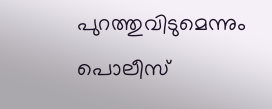പുറത്തുവിടുമെന്നും പൊലീസ്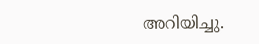അറിയിച്ചു.